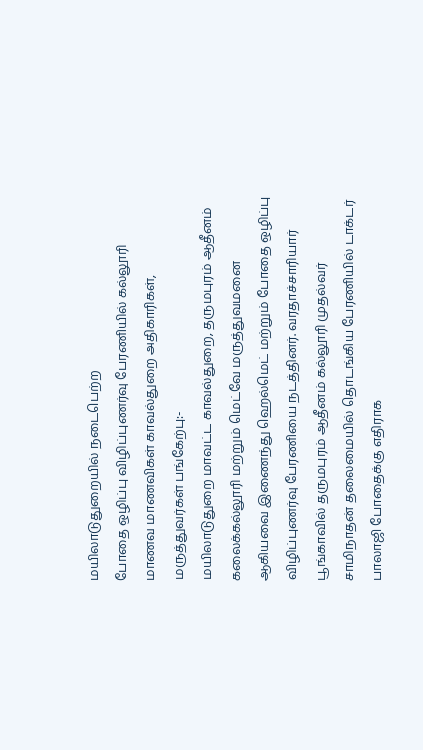மயிலாடுதுறையில் நடைபெற்ற
போதை ஒழிப்பு விழிப்புணர்வு பேரணியில் கல்லூரி மாணவ மாணவிகள் காவல்துறை அதிகாரிகள், மருத்துவர்கள் பங்கேற்பு:-
மயிலாடுதுறை மாவட்ட காவல்துறை, தருமபுரம் ஆதீனம் கலைக்கல்லூரி மற்றும் மெட்வே மருத்துவமனை ஆகியவை இணைந்து ஹெல்மெட் மற்றும் போதை ஒழிப்பு விழிப்புணர்வு பேரணியை நடத்தினர். வரதாச்சாரியார் பூங்காவில் தருமபுரம் ஆதீனம் கல்லூரி முதல்வர் சாமிநாதன் தலைமையில் தொடங்கிய பேரணியில் டாக்டர் பாலாஜி போதைக்கு எதிராக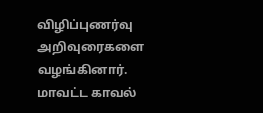விழிப்புணர்வு அறிவுரைகளை வழங்கினார். மாவட்ட காவல்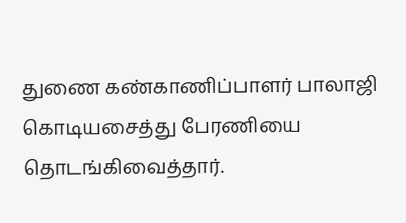துணை கண்காணிப்பாளர் பாலாஜி கொடியசைத்து பேரணியை தொடங்கிவைத்தார்.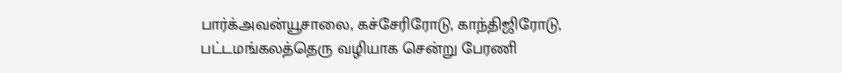பார்க்அவன்யூசாலை, கச்சேரிரோடு, காந்திஜிரோடு, பட்டமங்கலத்தெரு வழியாக சென்று பேரணி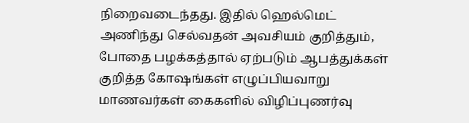நிறைவடைந்தது. இதில் ஹெல்மெட் அணிந்து செல்வதன் அவசியம் குறித்தும், போதை பழக்கத்தால் ஏற்படும் ஆபத்துக்கள் குறித்த கோஷங்கள் எழுப்பியவாறு மாணவர்கள் கைகளில் விழிப்புணர்வு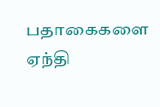பதாகைகளை ஏந்தி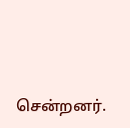சென்றனர்.